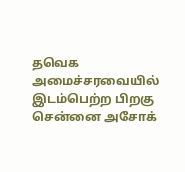தவெக அமைச்சரவையில் இடம்பெற்ற பிறகு சென்னை அசோக்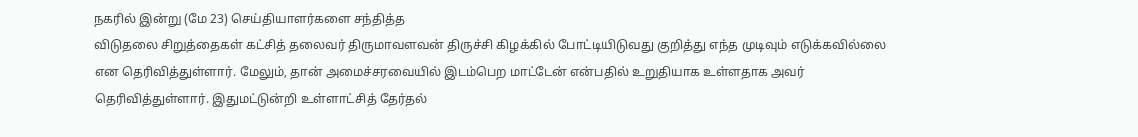நகரில் இன்று (மே 23) செய்தியாளர்களை சந்தித்த
விடுதலை சிறுத்தைகள் கட்சித் தலைவர் திருமாவளவன் திருச்சி கிழக்கில் போட்டியிடுவது குறித்து எந்த முடிவும் எடுக்கவில்லை என தெரிவித்துள்ளார். மேலும், தான் அமைச்சரவையில் இடம்பெற மாட்டேன் என்பதில் உறுதியாக உள்ளதாக அவர் தெரிவித்துள்ளார். இதுமட்டுன்றி உள்ளாட்சித் தேர்தல்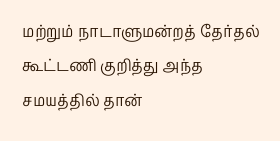மற்றும் நாடாளுமன்றத் தேர்தல் கூட்டணி குறித்து அந்த சமயத்தில் தான்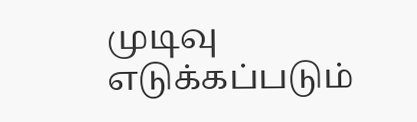முடிவு எடுக்கப்படும்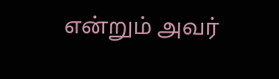என்றும் அவர்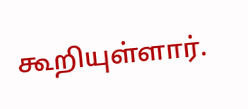கூறியுள்ளார்.